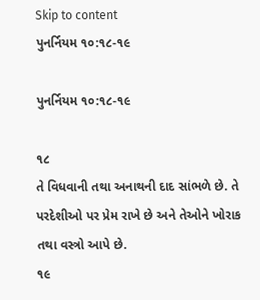Skip to content
પુનર્નિયમ ૧૦:૧૮-૧૯

પુનર્નિયમ ૧૦:૧૮-૧૯

૧૮
તે વિધવાની તથા અનાથની દાદ સાંભળે છે. તે પરદેશીઓ પર પ્રેમ રાખે છે અને તેઓને ખોરાક તથા વસ્ત્રો આપે છે.
૧૯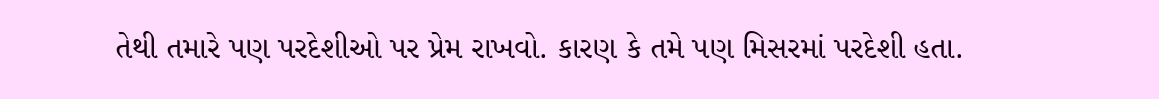તેથી તમારે પણ પરદેશીઓ પર પ્રેમ રાખવો. કારણ કે તમે પણ મિસરમાં પરદેશી હતા.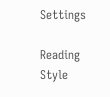Settings

Reading Style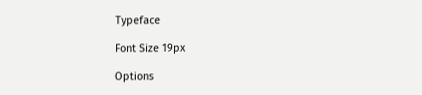Typeface

Font Size 19px

Options